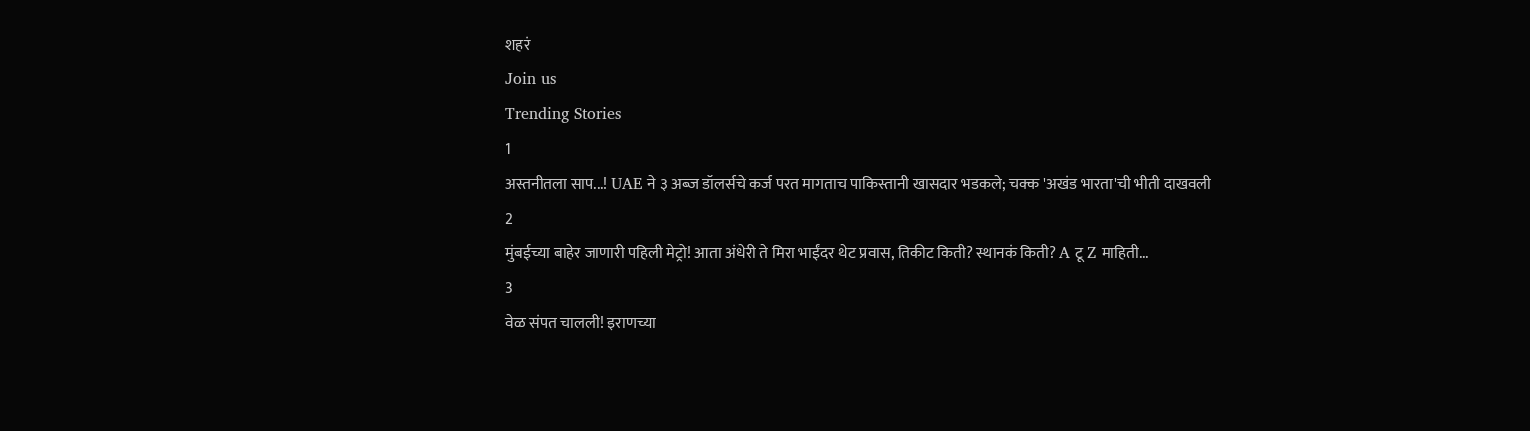शहरं
Join us
Trending Stories
1
अस्तनीतला साप...! UAE ने ३ अब्ज डॉलर्सचे कर्ज परत मागताच पाकिस्तानी खासदार भडकले; चक्क 'अखंड भारता'ची भीती दाखवली
2
मुंबईच्या बाहेर जाणारी पहिली मेट्रो! आता अंधेरी ते मिरा भाईंदर थेट प्रवास, तिकीट किती? स्थानकं किती? A टू Z माहिती...
3
वेळ संपत चालली! इराणच्या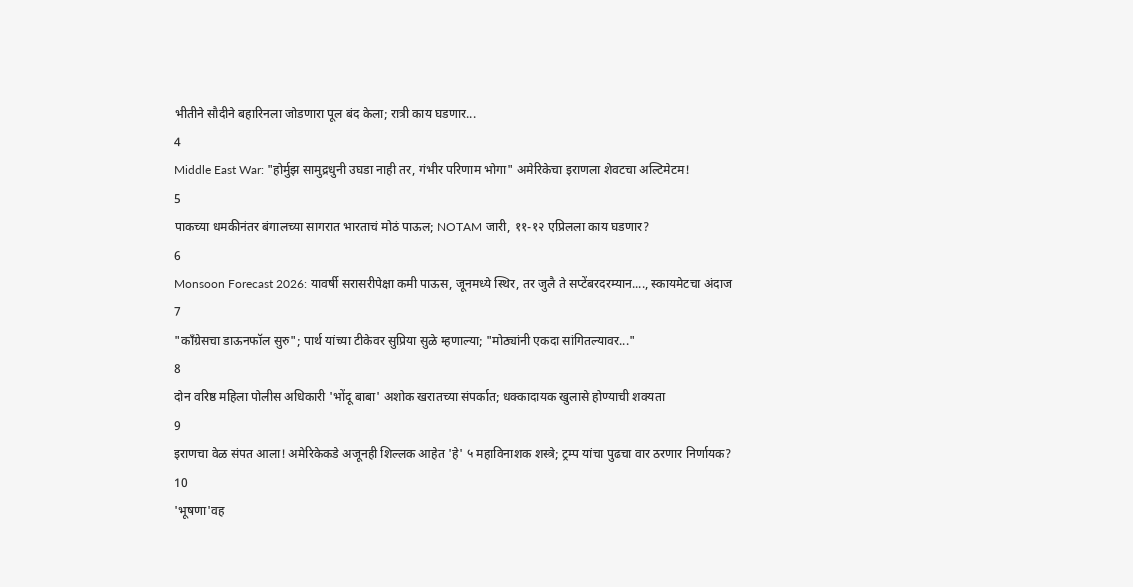भीतीने सौदीने बहारिनला जोडणारा पूल बंद केला; रात्री काय घडणार...
4
Middle East War: "होर्मुझ सामुद्रधुनी उघडा नाही तर, गंभीर परिणाम भोगा" अमेरिकेचा इराणला शेवटचा अल्टिमेटम!
5
पाकच्या धमकीनंतर बंगालच्या सागरात भारताचं मोठं पाऊल; NOTAM जारी, ११-१२ एप्रिलला काय घडणार?
6
Monsoon Forecast 2026: यावर्षी सरासरीपेक्षा कमी पाऊस, जूनमध्ये स्थिर, तर जुलै ते सप्टेंबरदरम्यान...., स्कायमेटचा अंदाज
7
"काँग्रेसचा डाऊनफॉल सुरु"; पार्थ यांच्या टीकेवर सुप्रिया सुळे म्हणाल्या; "मोठ्यांनी एकदा सांगितल्यावर..."
8
दोन वरिष्ठ महिला पोलीस अधिकारी 'भोंदू बाबा' अशोक खरातच्या संपर्कात; धक्कादायक खुलासे होण्याची शक्यता
9
इराणचा वेळ संपत आला! अमेरिकेकडे अजूनही शिल्लक आहेत 'हे' ५ महाविनाशक शस्त्रे; ट्रम्प यांचा पुढचा वार ठरणार निर्णायक?
10
'भूषणा'वह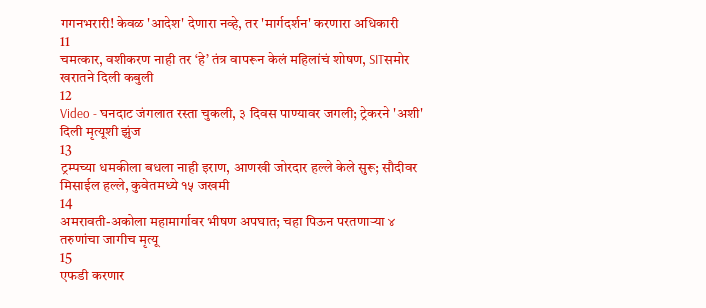गगनभरारी! केवळ 'आदेश' देणारा नव्हे, तर 'मार्गदर्शन' करणारा अधिकारी
11
चमत्कार, वशीकरण नाही तर ‘हे’ तंत्र वापरून केलं महिलांचं शोषण, SITसमोर खरातने दिली कबुली
12
Video - घनदाट जंगलात रस्ता चुकली, ३ दिवस पाण्यावर जगली; ट्रेकरने 'अशी' दिली मृत्यूशी झुंज
13
ट्रम्पच्या धमकीला बधला नाही इराण, आणखी जोरदार हल्ले केले सुरू; सौदीवर मिसाईल हल्ले, कुवेतमध्ये १५ जखमी
14
अमरावती-अकोला महामार्गावर भीषण अपघात; चहा पिऊन परतणाऱ्या ४ तरुणांचा जागीच मृत्यू
15
एफडी करणार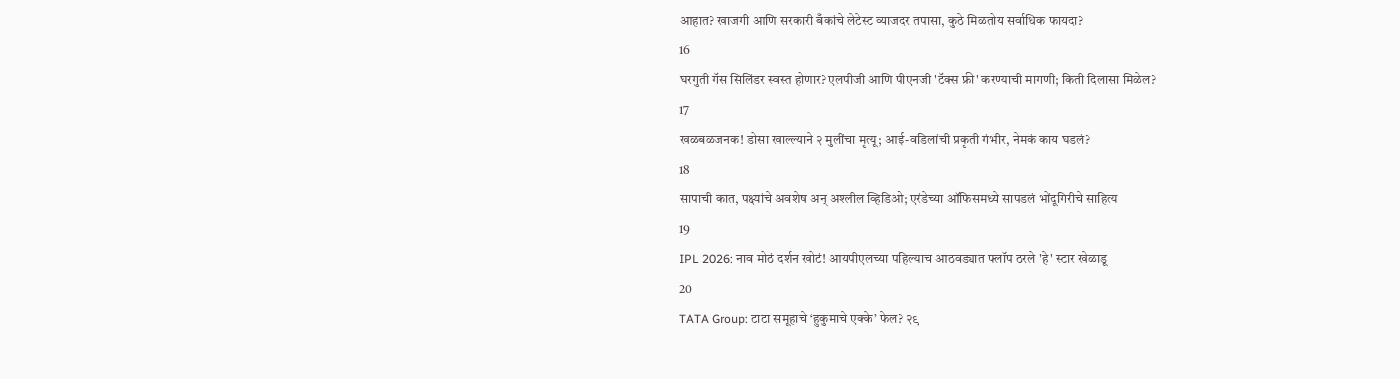आहात? खाजगी आणि सरकारी बँकांचे लेटेस्ट व्याजदर तपासा, कुठे मिळतोय सर्वाधिक फायदा?
16
घरगुती गॅस सिलिंडर स्वस्त होणार? एलपीजी आणि पीएनजी 'टॅक्स फ्री' करण्याची मागणी; किती दिलासा मिळेल?
17
खळबळजनक! डोसा खाल्ल्याने २ मुलींचा मृत्यू; आई-वडिलांची प्रकृती गंभीर, नेमकं काय घडलं?
18
सापाची कात, पक्ष्यांचे अवशेष अन् अश्लील व्हिडिओ; एरंडेच्या ऑफिसमध्ये सापडलं भोंदूगिरीचे साहित्य
19
IPL 2026: नाव मोठं दर्शन खोटं! आयपीएलच्या पहिल्याच आठवड्यात फ्लॉप ठरले 'हे' स्टार खेळाडू
20
TATA Group: टाटा समूहाचे ‘हुकुमाचे एक्के’ फेल? २९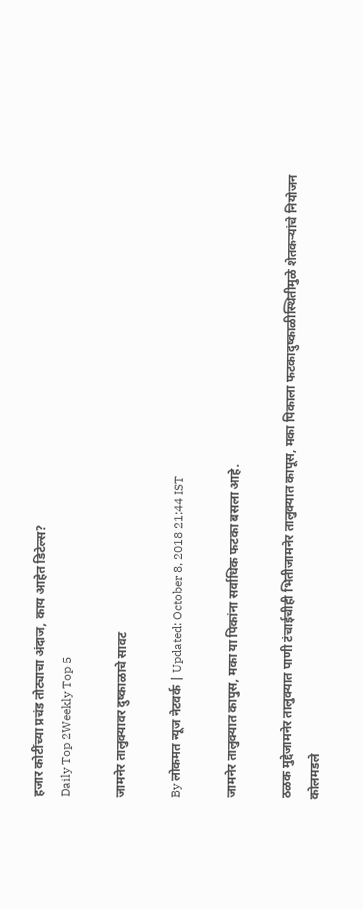हजार कोटींच्या प्रचंड तोट्याचा अंदाज, काय आहेत डिटेल्स?
Daily Top 2Weekly Top 5

जामनेर तालुक्यावर दुष्काळाचे सावट

By लोकमत न्यूज नेटवर्क | Updated: October 8, 2018 21:44 IST

जामनेर तालुक्यात कापुस, मका या पिकांना सर्वाधिक फटका बसला आहे.

ठळक मुद्देजामनेर तालुक्यात पाणी टंचाईचीही भितीजामनेर तालुक्यात कापूस, मका पिकाला फटकादुष्काळीस्थितीमुळे शेतकऱ्यांचे नियोजन कोलमडले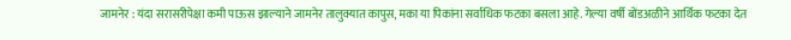जामनेर : यंदा सरासरीपेक्षा कमी पाऊस झाल्याने जामनेर तालुक्यात कापुस, मका या पिकांना सर्वाधिक फटका बसला आहे. गेल्या वर्षी बोंडअळीने आर्थिक फटका देत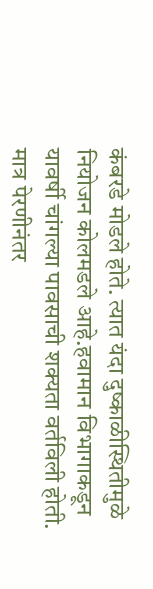कंबरडे मोडले होते. त्यात यंदा दुष्काळीस्थितीमुळे नियोजन कोलमडले आहे.हवामान विभागाकडून यावर्षी चांगल्या पावसाची शक्यता वर्तविली होती. मात्र पेरणीनंतर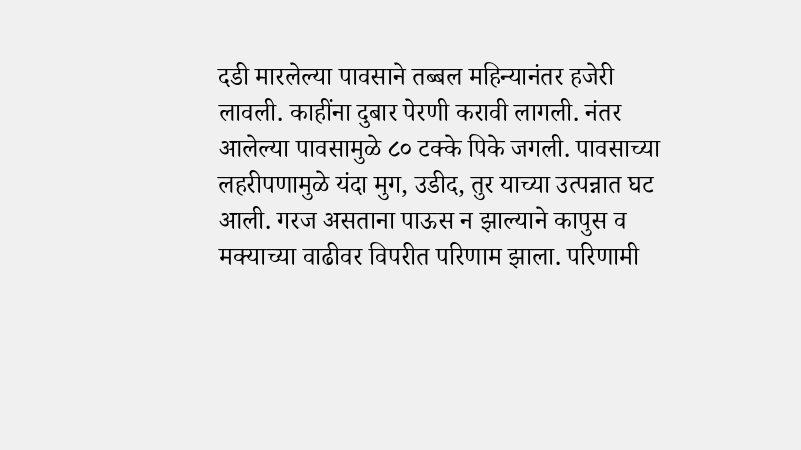दडी मारलेल्या पावसाने तब्बल महिन्यानंतर हजेरी लावली. काहींना दुबार पेरणी करावी लागली. नंतर आलेल्या पावसामुळे ८० टक्के पिके जगली. पावसाच्या लहरीपणामुळे यंदा मुग, उडीद, तुर याच्या उत्पन्नात घट आली. गरज असताना पाऊस न झाल्याने कापुस व मक्याच्या वाढीवर विपरीत परिणाम झाला. परिणामी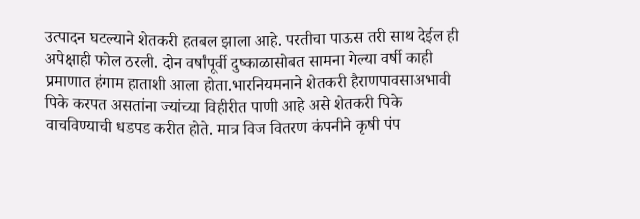उत्पादन घटल्याने शेतकरी हतबल झाला आहे. परतीचा पाऊस तरी साथ देईल ही अपेक्षाही फोल ठरली. दोन वर्षांपूर्वी दुष्काळासोबत सामना गेल्या वर्षी काही प्रमाणात हंगाम हाताशी आला होता.भारनियमनाने शेतकरी हैराणपावसाअभावी पिके करपत असतांना ज्यांच्या विहीरीत पाणी आहे असे शेतकरी पिके वाचविण्याची धडपड करीत होते. मात्र विज वितरण कंपनीने कृषी पंप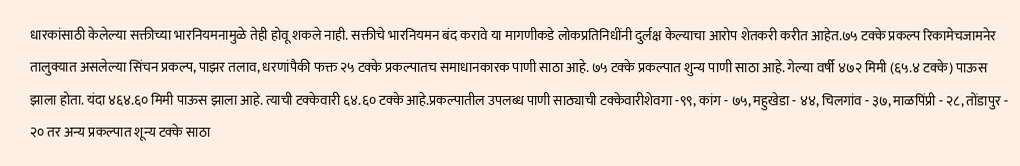धारकांसाठी केलेल्या सक्तीच्या भारनियमनामुळे तेही होवू शकले नाही. सक्तीचे भारनियमन बंद करावे या मागणीकडे लोकप्रतिनिधींनी दुर्लक्ष केल्याचा आरोप शेतकरी करीत आहेत.७५ टक्के प्रकल्प रिकामेचजामनेर तालुक्यात असलेल्या सिंचन प्रकल्प, पाझर तलाव, धरणांपैकी फक्त २५ टक्के प्रकल्पातच समाधानकारक पाणी साठा आहे. ७५ टक्के प्रकल्पात शुन्य पाणी साठा आहे. गेल्या वर्षी ४७२ मिमी (६५.४ टक्के) पाऊस झाला होता. यंदा ४६४.६० मिमी पाऊस झाला आहे. त्याची टक्केवारी ६४.६० टक्के आहे.प्रकल्पातील उपलब्ध पाणी साठ्याची टक्केवारीशेवगा -९९, कांग - ७५, महुखेडा - ४४, चिलगांव - ३७, माळपिंप्री - २८, तोंडापुर - २० तर अन्य प्रकल्पात शून्य टक्के साठा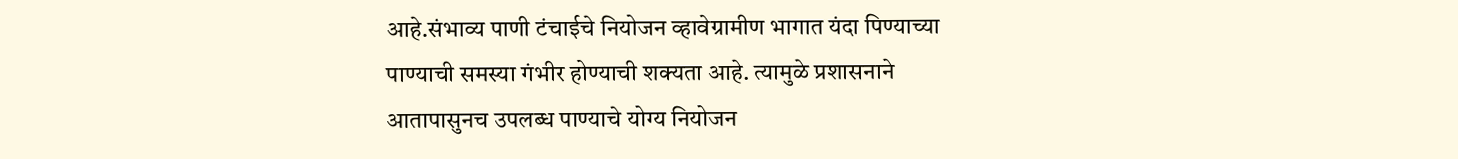आहे.संभाव्य पाणी टंचाईचे नियोजन व्हावेग्रामीण भागात यंदा पिण्याच्या पाण्याची समस्या गंभीर होण्याची शक्यता आहे. त्यामुळे प्रशासनाने आतापासुनच उपलब्ध पाण्याचे योग्य नियोजन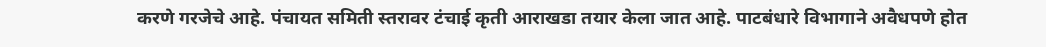करणे गरजेचे आहे. पंचायत समिती स्तरावर टंचाई कृती आराखडा तयार केला जात आहे. पाटबंधारे विभागाने अवैधपणे होत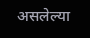असलेल्या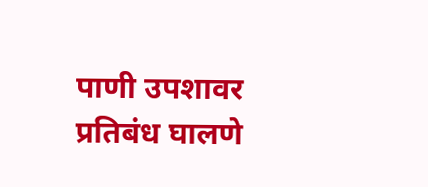पाणी उपशावर प्रतिबंध घालणे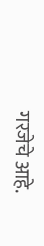गरजेचे आहे.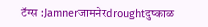टॅग्स :Jamnerजामनेरdroughtदुष्काळ